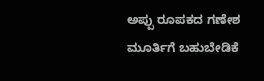ಅಪ್ಪು ರೂಪಕದ ಗಣೇಶ ಮೂರ್ತಿಗೆ ಬಹುಬೇಡಿಕೆ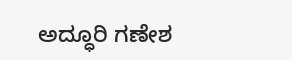ಅದ್ಧೂರಿ ಗಣೇಶ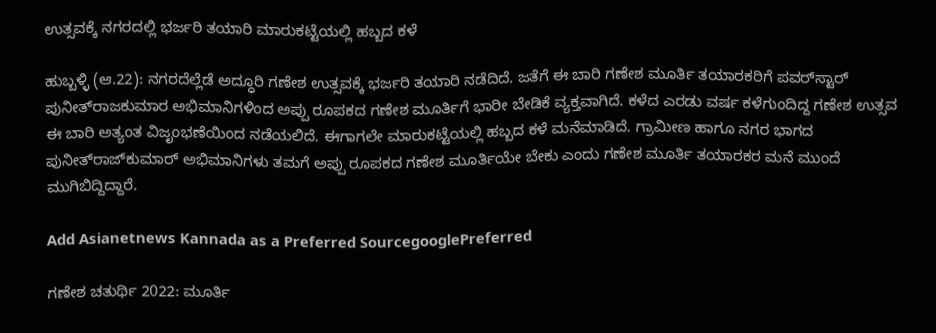ಉತ್ಸವಕ್ಕೆ ನಗರದಲ್ಲಿ ಭರ್ಜರಿ ತಯಾರಿ ಮಾರುಕಟ್ಟೆಯಲ್ಲಿ ಹಬ್ಬದ ಕಳೆ

ಹುಬ್ಬಳ್ಳಿ (ಆ.22): ನಗರದೆಲ್ಲೆಡೆ ಅದ್ಧೂರಿ ಗಣೇಶ ಉತ್ಸವಕ್ಕೆ ಭರ್ಜರಿ ತಯಾರಿ ನಡೆದಿದೆ. ಜತೆಗೆ ಈ ಬಾರಿ ಗಣೇಶ ಮೂರ್ತಿ ತಯಾರಕರಿಗೆ ಪವರ್‌ಸ್ಟಾರ್‌ ಪುನೀತ್‌ರಾಜಕುಮಾರ ಅಭಿಮಾನಿಗಳಿಂದ ಅಪ್ಪು ರೂಪಕದ ಗಣೇಶ ಮೂರ್ತಿಗೆ ಭಾರೀ ಬೇಡಿಕೆ ವ್ಯಕ್ತವಾಗಿದೆ. ಕಳೆದ ಎರಡು ವರ್ಷ ಕಳೆಗುಂದಿದ್ದ ಗಣೇಶ ಉತ್ಸವ ಈ ಬಾರಿ ಅತ್ಯಂತ ವಿಜೃಂಭಣೆಯಿಂದ ನಡೆಯಲಿದೆ. ಈಗಾಗಲೇ ಮಾರುಕಟ್ಟೆಯಲ್ಲಿ ಹಬ್ಬದ ಕಳೆ ಮನೆಮಾಡಿದೆ. ಗ್ರಾಮೀಣ ಹಾಗೂ ನಗರ ಭಾಗದ ಪುನೀತ್‌ರಾಜ್‌ಕುಮಾರ್‌ ಅಭಿಮಾನಿಗಳು ತಮಗೆ ಅಪ್ಪು ರೂಪಕದ ಗಣೇಶ ಮೂರ್ತಿಯೇ ಬೇಕು ಎಂದು ಗಣೇಶ ಮೂರ್ತಿ ತಯಾರಕರ ಮನೆ ಮುಂದೆ ಮುಗಿಬಿದ್ದಿದ್ದಾರೆ.

Add Asianetnews Kannada as a Preferred SourcegooglePreferred

ಗಣೇಶ ಚತುರ್ಥಿ 2022: ಮೂರ್ತಿ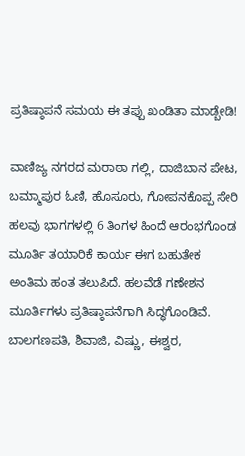ಪ್ರತಿಷ್ಠಾಪನೆ ಸಮಯ ಈ ತಪ್ಪು ಖಂಡಿತಾ ಮಾಡ್ಬೇಡಿ!

ವಾಣಿಜ್ಯ ನಗರದ ಮರಾಠಾ ಗಲ್ಲಿ, ದಾಜಿಬಾನ ಪೇಟ, ಬಮ್ಮಾಪುರ ಓಣಿ, ಹೊಸೂರು, ಗೋಪನಕೊಪ್ಪ ಸೇರಿ ಹಲವು ಭಾಗಗಳಲ್ಲಿ 6 ತಿಂಗಳ ಹಿಂದೆ ಆರಂಭಗೊಂಡ ಮೂರ್ತಿ ತಯಾರಿಕೆ ಕಾರ್ಯ ಈಗ ಬಹುತೇಕ ಅಂತಿಮ ಹಂತ ತಲುಪಿದೆ. ಹಲವೆಡೆ ಗಣೇಶನ ಮೂರ್ತಿಗಳು ಪ್ರತಿಷ್ಠಾಪನೆಗಾಗಿ ಸಿದ್ಧಗೊಂಡಿವೆ. ಬಾಲಗಣಪತಿ, ಶಿವಾಜಿ, ವಿಷ್ಣು, ಈಶ್ವರ,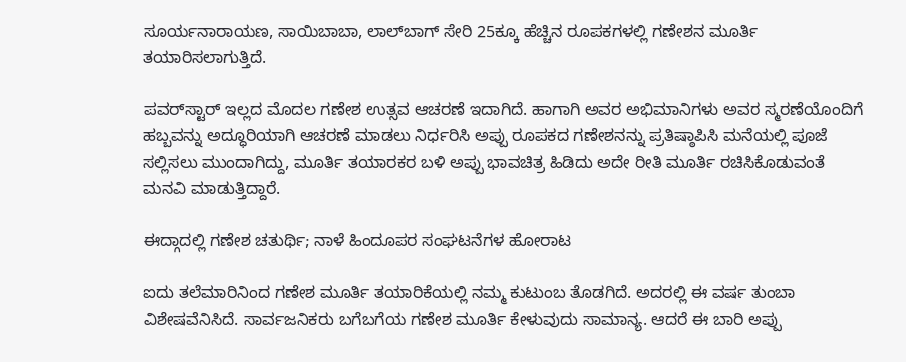ಸೂರ್ಯನಾರಾಯಣ, ಸಾಯಿಬಾಬಾ, ಲಾಲ್‌ಬಾಗ್‌ ಸೇರಿ 25ಕ್ಕೂ ಹೆಚ್ಚಿನ ರೂಪಕಗಳಲ್ಲಿ ಗಣೇಶನ ಮೂರ್ತಿ ತಯಾರಿಸಲಾಗುತ್ತಿದೆ.

ಪವರ್‌ಸ್ಟಾರ್‌ ಇಲ್ಲದ ಮೊದಲ ಗಣೇಶ ಉತ್ಸವ ಆಚರಣೆ ಇದಾಗಿದೆ. ಹಾಗಾಗಿ ಅವರ ಅಭಿಮಾನಿಗಳು ಅವರ ಸ್ಮರಣೆಯೊಂದಿಗೆ ಹಬ್ಬವನ್ನು ಅದ್ಧೂರಿಯಾಗಿ ಆಚರಣೆ ಮಾಡಲು ನಿರ್ಧರಿಸಿ ಅಪ್ಪು ರೂಪಕದ ಗಣೇಶನನ್ನು ಪ್ರತಿಷ್ಠಾಪಿಸಿ ಮನೆಯಲ್ಲಿ ಪೂಜೆ ಸಲ್ಲಿಸಲು ಮುಂದಾಗಿದ್ದು, ಮೂರ್ತಿ ತಯಾರಕರ ಬಳಿ ಅಪ್ಪು ಭಾವಚಿತ್ರ ಹಿಡಿದು ಅದೇ ರೀತಿ ಮೂರ್ತಿ ರಚಿಸಿಕೊಡುವಂತೆ ಮನವಿ ಮಾಡುತ್ತಿದ್ದಾರೆ.

ಈದ್ಗಾದಲ್ಲಿ ಗಣೇಶ ಚತುರ್ಥಿ; ನಾಳೆ ಹಿಂದೂಪರ ಸಂಘಟನೆಗಳ ಹೋರಾಟ

ಐದು ತಲೆಮಾರಿನಿಂದ ಗಣೇಶ ಮೂರ್ತಿ ತಯಾರಿಕೆಯಲ್ಲಿ ನಮ್ಮ ಕುಟುಂಬ ತೊಡಗಿದೆ. ಅದರಲ್ಲಿ ಈ ವರ್ಷ ತುಂಬಾ ವಿಶೇಷವೆನಿಸಿದೆ. ಸಾರ್ವಜನಿಕರು ಬಗೆಬಗೆಯ ಗಣೇಶ ಮೂರ್ತಿ ಕೇಳುವುದು ಸಾಮಾನ್ಯ. ಆದರೆ ಈ ಬಾರಿ ಅಪ್ಪು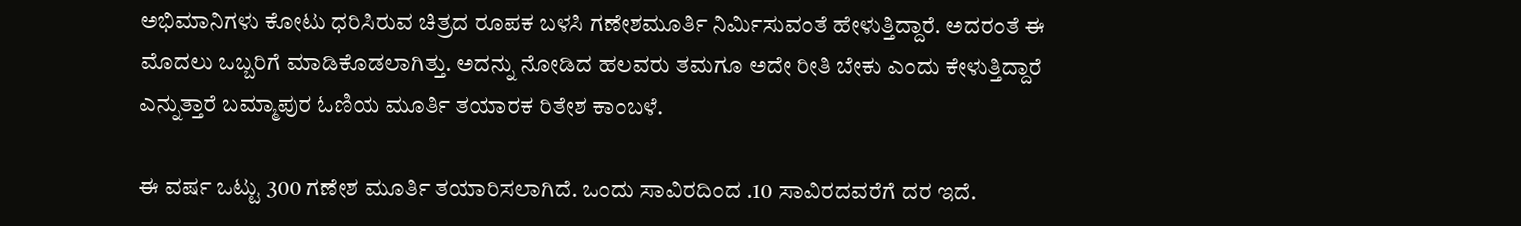ಅಭಿಮಾನಿಗಳು ಕೋಟು ಧರಿಸಿರುವ ಚಿತ್ರದ ರೂಪಕ ಬಳಸಿ ಗಣೇಶಮೂರ್ತಿ ನಿರ್ಮಿಸುವಂತೆ ಹೇಳುತ್ತಿದ್ದಾರೆ. ಅದರಂತೆ ಈ ಮೊದಲು ಒಬ್ಬರಿಗೆ ಮಾಡಿಕೊಡಲಾಗಿತ್ತು. ಅದನ್ನು ನೋಡಿದ ಹಲವರು ತಮಗೂ ಅದೇ ರೀತಿ ಬೇಕು ಎಂದು ಕೇಳುತ್ತಿದ್ದಾರೆ ಎನ್ನುತ್ತಾರೆ ಬಮ್ಮಾಪುರ ಓಣಿಯ ಮೂರ್ತಿ ತಯಾರಕ ರಿತೇಶ ಕಾಂಬಳೆ.

ಈ ವರ್ಷ ಒಟ್ಟು 300 ಗಣೇಶ ಮೂರ್ತಿ ತಯಾರಿಸಲಾಗಿದೆ. ಒಂದು ಸಾವಿರದಿಂದ .10 ಸಾವಿರದವರೆಗೆ ದರ ಇದೆ.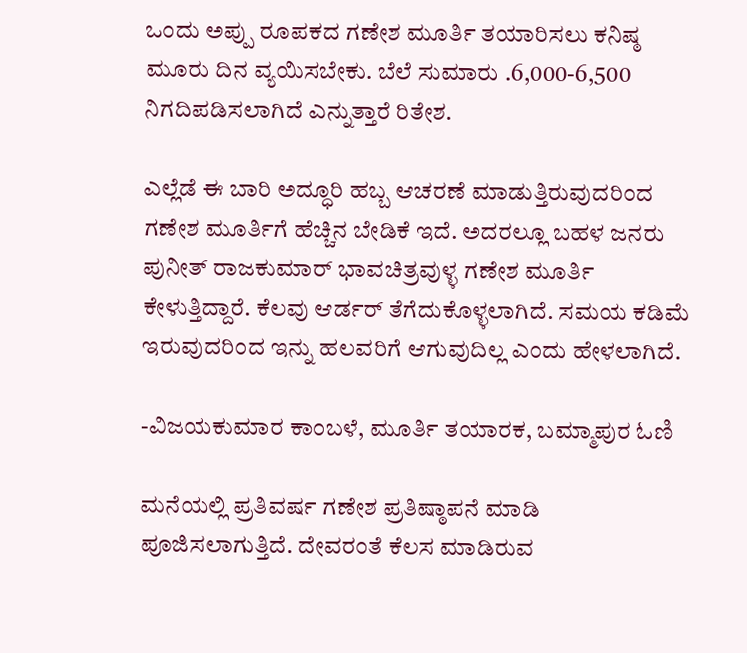ಒಂದು ಅಪ್ಪು ರೂಪಕದ ಗಣೇಶ ಮೂರ್ತಿ ತಯಾರಿಸಲು ಕನಿಷ್ಠ ಮೂರು ದಿನ ವ್ಯಯಿಸಬೇಕು. ಬೆಲೆ ಸುಮಾರು .6,000-6,500 ನಿಗದಿಪಡಿಸಲಾಗಿದೆ ಎನ್ನುತ್ತಾರೆ ರಿತೇಶ.

ಎಲ್ಲೆಡೆ ಈ ಬಾರಿ ಅದ್ಧೂರಿ ಹಬ್ಬ ಆಚರಣೆ ಮಾಡುತ್ತಿರುವುದರಿಂದ ಗಣೇಶ ಮೂರ್ತಿಗೆ ಹೆಚ್ಚಿನ ಬೇಡಿಕೆ ಇದೆ. ಅದರಲ್ಲೂ ಬಹಳ ಜನರು ಪುನೀತ್‌ ರಾಜಕುಮಾರ್‌ ಭಾವಚಿತ್ರವುಳ್ಳ ಗಣೇಶ ಮೂರ್ತಿ ಕೇಳುತ್ತಿದ್ದಾರೆ. ಕೆಲವು ಆರ್ಡರ್‌ ತೆಗೆದುಕೊಳ್ಳಲಾಗಿದೆ. ಸಮಯ ಕಡಿಮೆ ಇರುವುದರಿಂದ ಇನ್ನು ಹಲವರಿಗೆ ಆಗುವುದಿಲ್ಲ ಎಂದು ಹೇಳಲಾಗಿದೆ.

-ವಿಜಯಕುಮಾರ ಕಾಂಬಳೆ, ಮೂರ್ತಿ ತಯಾರಕ, ಬಮ್ಮಾಪುರ ಓಣಿ

ಮನೆಯಲ್ಲಿ ಪ್ರತಿವರ್ಷ ಗಣೇಶ ಪ್ರತಿಷ್ಠಾಪನೆ ಮಾಡಿ ಪೂಜಿಸಲಾಗುತ್ತಿದೆ. ದೇವರಂತೆ ಕೆಲಸ ಮಾಡಿರುವ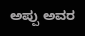ಅಪ್ಪು ಅವರ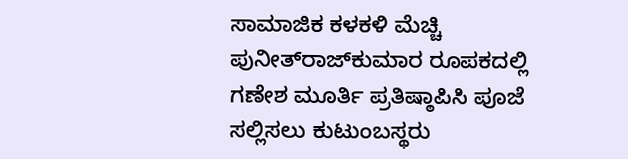ಸಾಮಾಜಿಕ ಕಳಕಳಿ ಮೆಚ್ಚಿ ಪುನೀತ್‌ರಾಜ್‌ಕುಮಾರ ರೂಪಕದಲ್ಲಿ ಗಣೇಶ ಮೂರ್ತಿ ಪ್ರತಿಷ್ಠಾಪಿಸಿ ಪೂಜೆ ಸಲ್ಲಿಸಲು ಕುಟುಂಬಸ್ಥರು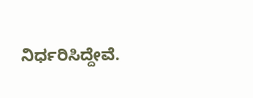ನಿರ್ಧರಿಸಿದ್ದೇವೆ.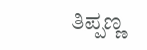ತಿಪ್ಪಣ್ಣ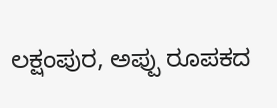ಲಕ್ಷಂಪುರ, ಅಪ್ಪು ರೂಪಕದ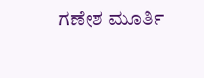ಗಣೇಶ ಮೂರ್ತಿ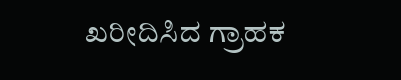ಖರೀದಿಸಿದ ಗ್ರಾಹಕ